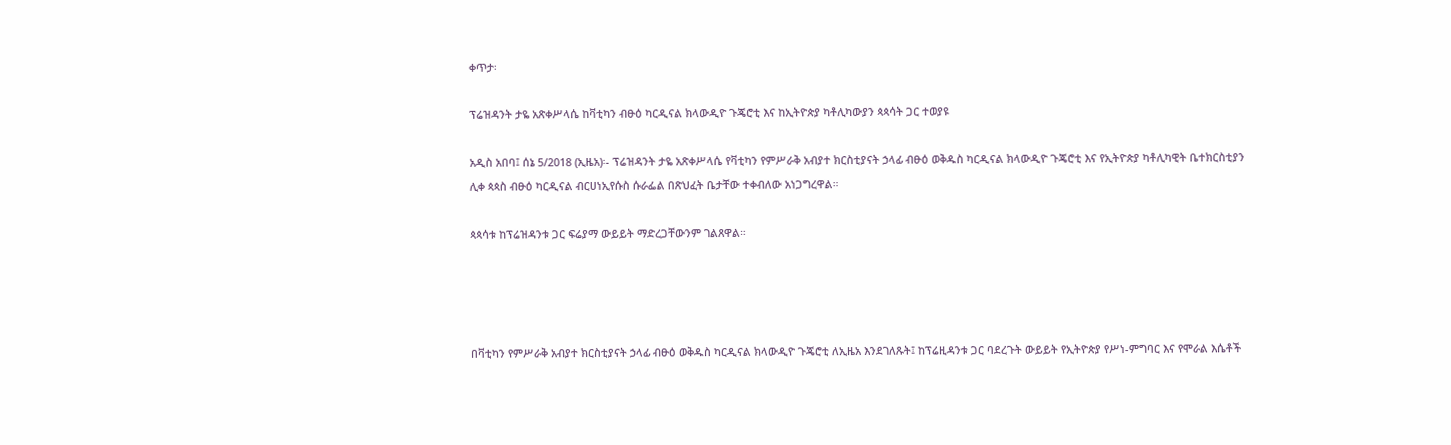ቀጥታ፡

ፕሬዝዳንት ታዬ አጽቀሥላሴ ከቫቲካን ብፁዕ ካርዲናል ክላውዲዮ ጉጄሮቲ እና ከኢትዮጵያ ካቶሊካውያን ጳጳሳት ጋር ተወያዩ

አዲስ አበባ፤ ሰኔ 5/2018 (ኢዜአ)፡- ፕሬዝዳንት ታዬ አጽቀሥላሴ የቫቲካን የምሥራቅ አብያተ ክርስቲያናት ኃላፊ ብፁዕ ወቅዱስ ካርዲናል ክላውዲዮ ጉጄሮቲ እና የኢትዮጵያ ካቶሊካዊት ቤተክርስቲያን ሊቀ ጳጳስ ብፁዕ ካርዲናል ብርሀነኢየሱስ ሱራፌል በጽህፈት ቤታቸው ተቀብለው አነጋግረዋል።

ጳጳሳቱ ከፕሬዝዳንቱ ጋር ፍሬያማ ውይይት ማድረጋቸውንም ገልጸዋል።




በቫቲካን የምሥራቅ አብያተ ክርስቲያናት ኃላፊ ብፁዕ ወቅዱስ ካርዲናል ክላውዲዮ ጉጄሮቲ ለኢዜአ እንደገለጹት፤ ከፕሬዚዳንቱ ጋር ባደረጉት ውይይት የኢትዮጵያ የሥነ-ምግባር እና የሞራል እሴቶች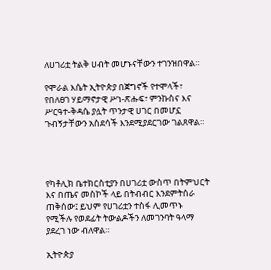ለሀገሪቷ ትልቅ ሀብት መሆኑናቸውን ተገንዝበዋል።

የሞራል እሴት ኢትዮጵያ በጀግኖች የተሞላች፣ የበለፀገ ሃይማኖታዊ ሥነ-ጽሑፍ፣ ምንኩስና እና ሥርዓተ-ቅዳሴ ያሏት ጥንታዊ ሀገር በመሆኗ ጉብኝታቸውን አስደሳች እንደሚያደርገው ገልጸዋል።




የካቶሊክ ቤተክርስቲያን በሀገሪቷ ውስጥ በትምህርት እና በጤና መስኮች ላይ በትብብር እንደምትሰራ ጠቅሰው፤ ይህም የሀገሪቷን ተስፋ ሊመጥኑ የሚችሉ የወደፊት ትውልዶችን ለመገንባት ዓላማ ያደረገ ነው ብለዋል።

ኢትዮጵያ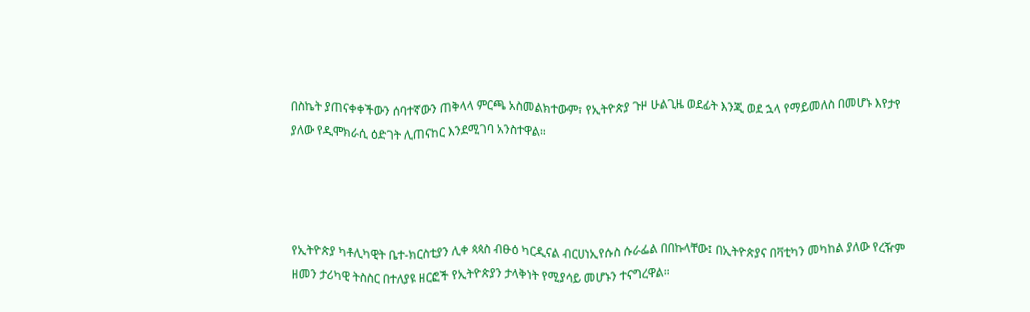በስኬት ያጠናቀቀችውን ሰባተኛውን ጠቅላላ ምርጫ አስመልክተውም፣ የኢትዮጵያ ጉዞ ሁልጊዜ ወደፊት እንጂ ወደ ኋላ የማይመለስ በመሆኑ እየታየ ያለው የዲሞክራሲ ዕድገት ሊጠናከር እንደሚገባ አንስተዋል።




የኢትዮጵያ ካቶሊካዊት ቤተ-ክርስቲያን ሊቀ ጳጳስ ብፁዕ ካርዲናል ብርሀነኢየሱስ ሱራፌል በበኩላቸው፤ በኢትዮጵያና በቫቲካን መካከል ያለው የረዥም ዘመን ታሪካዊ ትስስር በተለያዩ ዘርፎች የኢትዮጵያን ታላቅነት የሚያሳይ መሆኑን ተናግረዋል።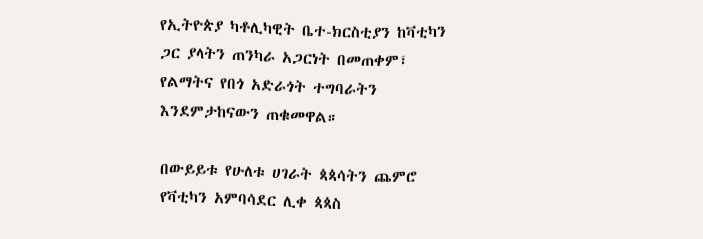የኢትዮጵያ ካቶሊካዊት ቤተ-ክርስቲያን ከቫቲካን ጋር ያላትን ጠንካራ አጋርነት በመጠቀም፣ የልማትና የበጎ አድራጎት ተግባራትን እንደምታከናውን ጠቁመዋል።

በውይይቱ የሁለቱ ሀገራት ጳጳሳትን ጨምሮ የቫቲካን አምባሳደር ሊቀ ጳጳስ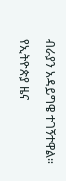ብራያን አዳይግዌ ተገኝተዋል።

የኢትዮጵያ ዜና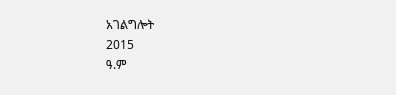አገልግሎት
2015
ዓ.ም